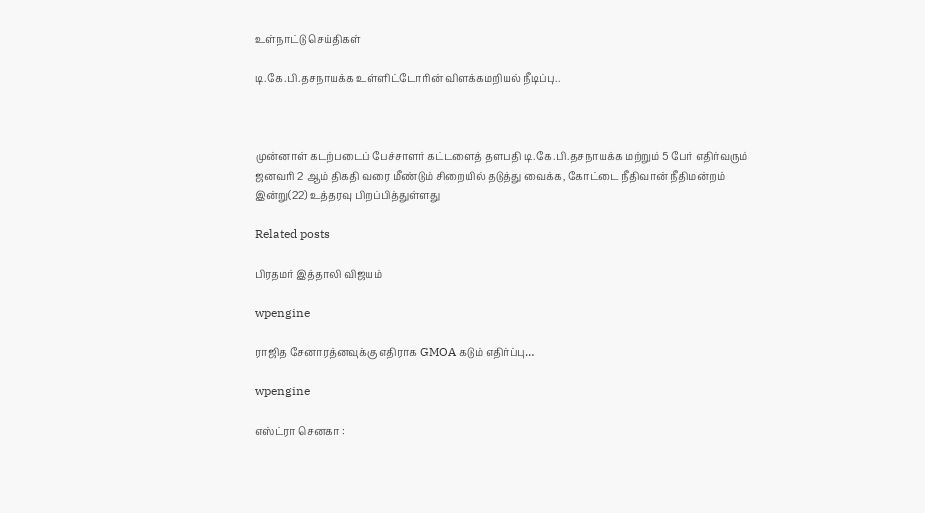உள்நாட்டு செய்திகள்

டி.கே.பி.தசநாயக்க உள்ளிட்டோரின் விளக்கமறியல் நீடிப்பு..



முன்னாள் கடற்படைப் பேச்சாளர் கட்டளைத் தளபதி டி.கே.பி.தசநாயக்க மற்றும் 5 பேர் எதிர்வரும் ஜனவரி 2 ஆம் திகதி வரை மீண்டும் சிறையில் தடுத்து வைக்க, கோட்டை நீதிவான் நீதிமன்றம் இன்று(22) உத்தரவு பிறப்பித்துள்ளது

Related posts

பிரதமர் இத்தாலி விஜயம்

wpengine

ராஜித சேனாரத்னவுக்கு எதிராக GMOA கடும் எதிர்ப்பு…

wpengine

எஸ்ட்ரா செனகா :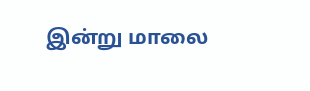இன்று மாலை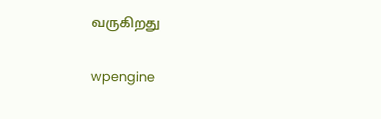வருகிறது

wpengine